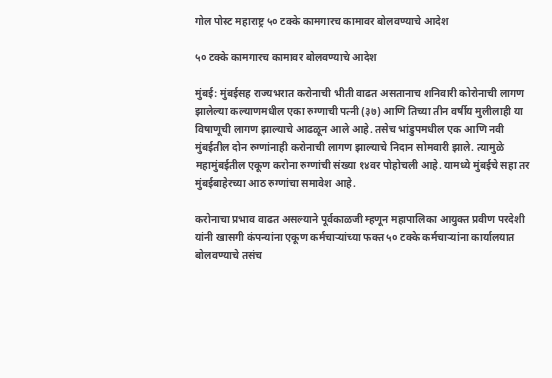गोल पोस्ट महाराष्ट्र ५० टक्के कामगारच कामावर बोलवण्याचे आदेश

५० टक्के कामगारच कामावर बोलवण्याचे आदेश

मुंबई: मुंबईसह राज्यभरात करोनाची भीती वाढत असतानाच शनिवारी कोरोनाची लागण झालेल्या कल्याणमधील एका रुग्णाची पत्नी (३७) आणि तिच्या तीन वर्षीय मुलीलाही या विषाणूची लागण झाल्याचे आढळून आले आहे. तसेच भांडुपमधील एक आणि नवी मुंबईतील दोन रुग्णांनाही करोनाची लागण झाल्याचे निदान सोमवारी झाले. त्यामुळे महामुंबईतील एकूण करोना रुग्णांची संख्या १४वर पोहोचली आहे. यामध्ये मुंबईचे सहा तर मुंबईबाहेरच्या आठ रुग्णांचा समावेश आहे.

करोनाचा प्रभाव वाढत असल्याने पूर्वकाळजी म्हणून महापालिका आयुक्त प्रवीण परदेशी यांनी खासगी कंपन्यांना एकूण कर्मचाऱ्यांच्या फक्त ५० टक्के कर्मचाऱ्यांना कार्यालयात बोलवण्याचे तसंच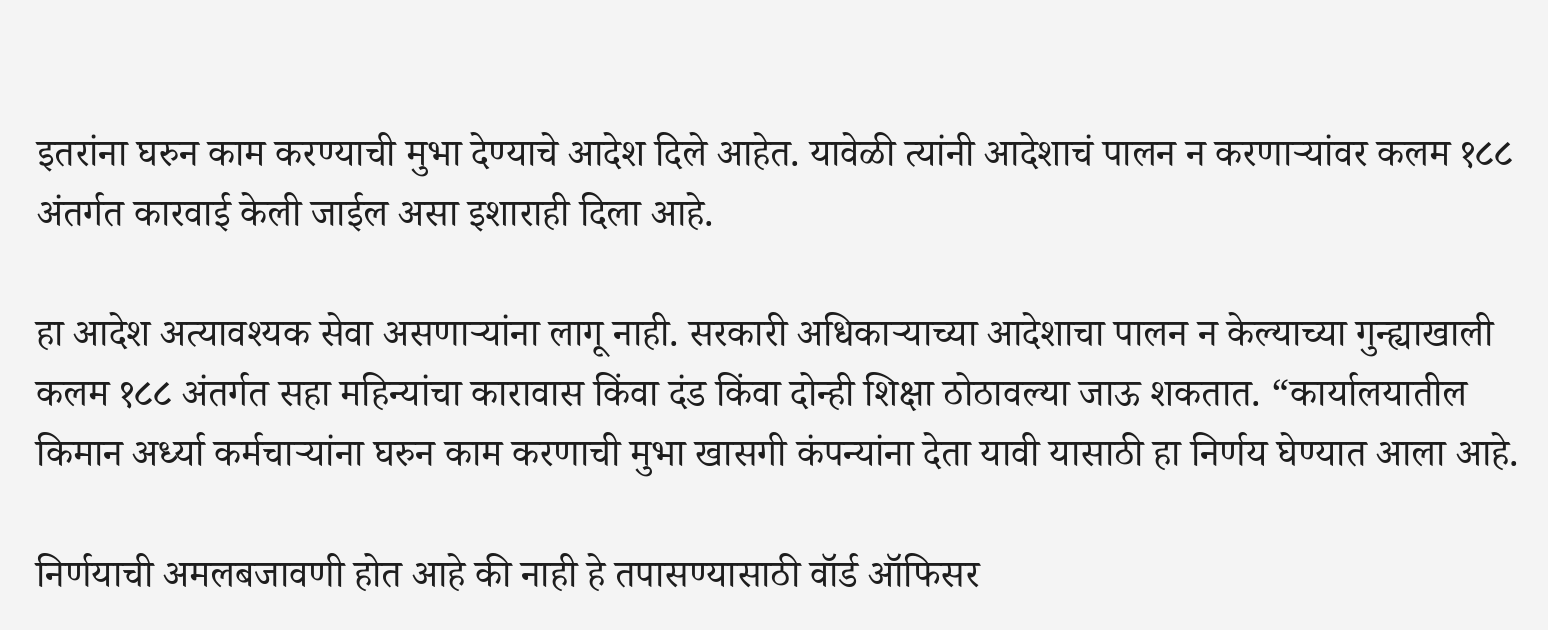इतरांना घरुन काम करण्याची मुभा देण्याचे आदेश दिले आहेत. यावेळी त्यांनी आदेशाचं पालन न करणाऱ्यांवर कलम १८८ अंतर्गत कारवाई केली जाईल असा इशाराही दिला आहे.

हा आदेश अत्यावश्यक सेवा असणाऱ्यांना लागू नाही. सरकारी अधिकाऱ्याच्या आदेशाचा पालन न केल्याच्या गुन्ह्याखाली कलम १८८ अंतर्गत सहा महिन्यांचा कारावास किंवा दंड किंवा दोन्ही शिक्षा ठोठावल्या जाऊ शकतात. “कार्यालयातील किमान अर्ध्या कर्मचाऱ्यांना घरुन काम करणाची मुभा खासगी कंपन्यांना देता यावी यासाठी हा निर्णय घेण्यात आला आहे.

निर्णयाची अमलबजावणी होत आहे की नाही हे तपासण्यासाठी वॉर्ड ऑफिसर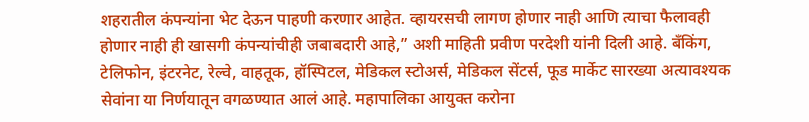शहरातील कंपन्यांना भेट देऊन पाहणी करणार आहेत. व्हायरसची लागण होणार नाही आणि त्याचा फैलावही होणार नाही ही खासगी कंपन्यांचीही जबाबदारी आहे,” अशी माहिती प्रवीण परदेशी यांनी दिली आहे. बँकिंग, टेलिफोन, इंटरनेट, रेल्वे, वाहतूक, हॉस्पिटल, मेडिकल स्टोअर्स, मेडिकल सेंटर्स, फूड मार्केट सारख्या अत्यावश्यक सेवांना या निर्णयातून वगळण्यात आलं आहे. महापालिका आयुक्त करोना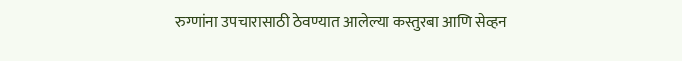रुग्णांना उपचारासाठी ठेवण्यात आलेल्या कस्तुरबा आणि सेव्हन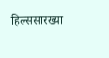हिल्ससारख्या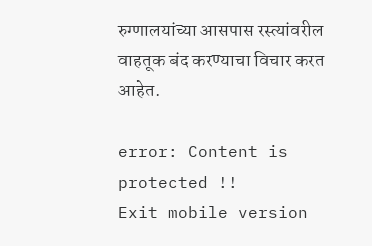रुग्णालयांच्या आसपास रस्त्यांवरील वाहतूक बंद करण्याचा विचार करत आहेत.

error: Content is protected !!
Exit mobile version